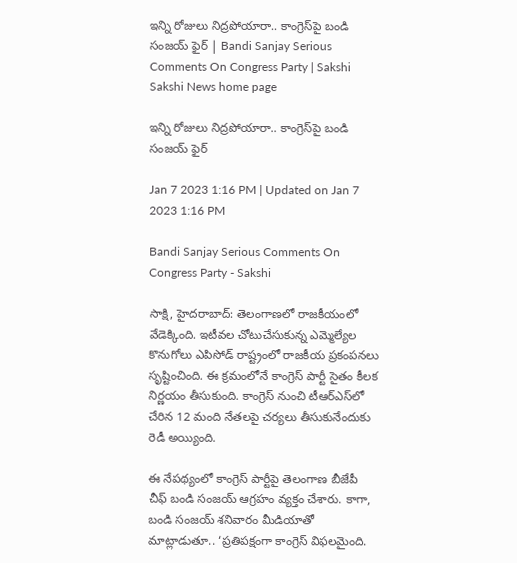ఇన్ని రోజులు నిద్రపోయారా.. కాంగ్రెస్‌పై బండి సంజయ్‌ ఫైర్‌ | Bandi Sanjay Serious Comments On Congress Party | Sakshi
Sakshi News home page

ఇన్ని రోజులు నిద్రపోయారా.. కాంగ్రెస్‌పై బండి సంజయ్‌ ఫైర్‌

Jan 7 2023 1:16 PM | Updated on Jan 7 2023 1:16 PM

Bandi Sanjay Serious Comments On Congress Party - Sakshi

సాక్షి, హైదరాబాద్‌: తెలంగాణలో రాజకీయంలో వేడెక్కింది. ఇటీవల చోటుచేసుకున్న ఎమ్మెల్యేల కొనుగోలు ఎపిసోడ్‌ రాష్ట్రంలో రాజకీయ ప్రకంపనలు సృష్టించింది. ఈ క్రమంలోనే కాంగ్రెస్‌ పార్టీ సైతం కీలక నిర్ణయం తీసుకుంది. కాంగ్రెస్‌ నుంచి టీఆర్‌ఎస్‌లో చేరిన 12 మంది నేతలపై చర్యలు తీసుకునేందుకు రెడీ అయ్యింది.

ఈ నేపథ్యంలో కాంగ్రెస్‌ పార్టీపై తెలంగాణ బీజేపీ చీఫ్‌ బండి సంజయ్‌ ఆగ్రహం వ్యక్తం చేశారు. కాగా, బండి సంజయ్‌ శనివారం మీడియాతో మాట్లాడుతూ.. ‘ప్రతిపక్షంగా కాంగ్రెస్‌ విఫలమైంది.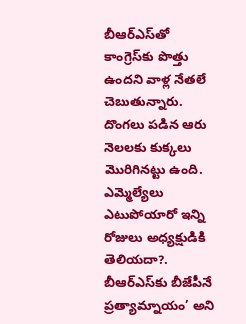బీఆర్‌ఎస్‌తో కాంగ్రెస్‌కు పొత్తు ఉందని వాళ్ల నేతలే చెబుతున్నారు. దొంగలు పడిన ఆరు నెలలకు కుక్కలు మొరిగినట్టు ఉంది. ఎమ్మెల్యేలు ఎటుపోయారో ఇన్ని రోజులు అధ్యక్షుడికి తెలియదా?. బీఆర్‌ఎస్‌కు బీజేపీనే ప్రత్యామ్నాయం’ అని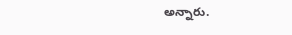అన్నారు.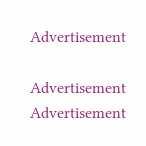Advertisement

Advertisement
Advertisement